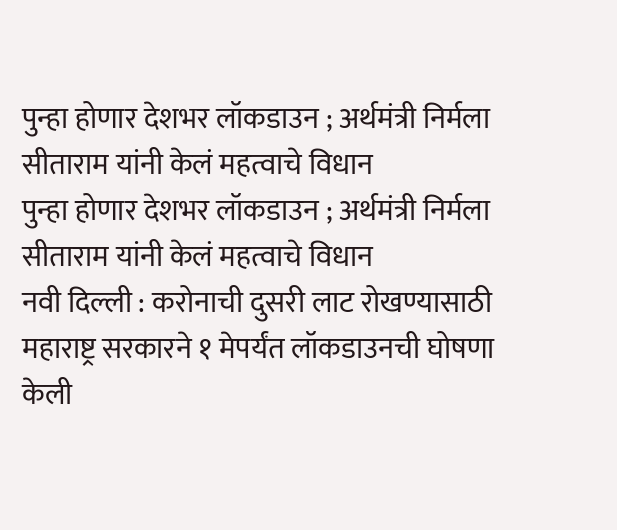पुन्हा होणार देशभर लॉकडाउन ; अर्थमंत्री निर्मला सीताराम यांनी केलं महत्वाचे विधान
पुन्हा होणार देशभर लॉकडाउन ; अर्थमंत्री निर्मला सीताराम यांनी केलं महत्वाचे विधान
नवी दिल्ली : करोनाची दुसरी लाट रोखण्यासाठी महाराष्ट्र सरकारने १ मेपर्यंत लॉकडाउनची घोषणा केली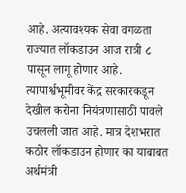आहे. अत्यावश्यक सेवा वगळता राज्यात लॉकडाउन आज रात्री ८ पासून लागू होणार आहे. त्यापार्श्वभूमीवर केंद्र सरकारकडून देखील करोना नियंत्रणासाठी पावले उचलली जात आहे. मात्र देशभरात कठोर लॉकडाउन होणार का याबाबत अर्थमंत्री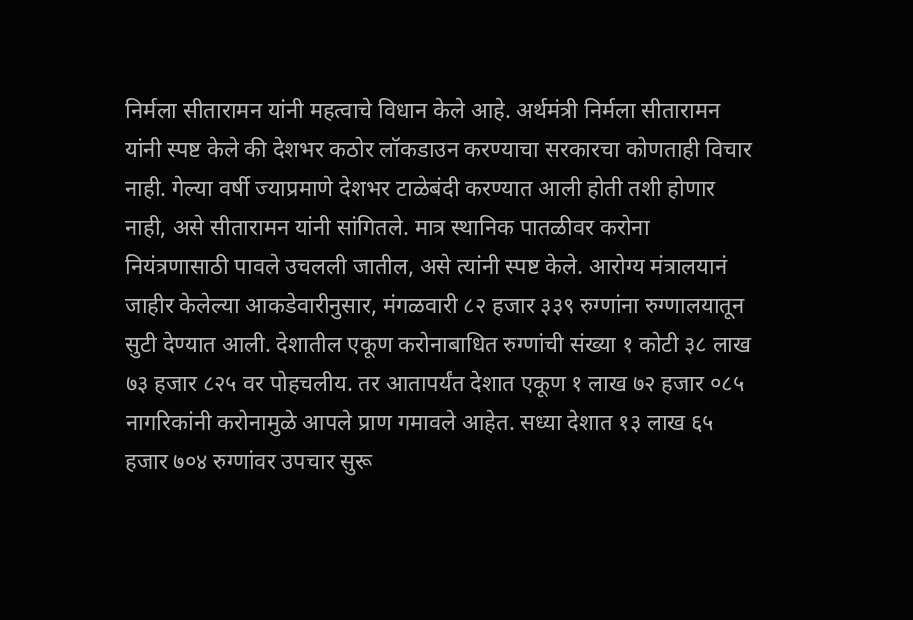निर्मला सीतारामन यांनी महत्वाचे विधान केले आहे. अर्थमंत्री निर्मला सीतारामन यांनी स्पष्ट केले की देशभर कठोर लॉकडाउन करण्याचा सरकारचा कोणताही विचार नाही. गेल्या वर्षी ज्याप्रमाणे देशभर टाळेबंदी करण्यात आली होती तशी होणार नाही, असे सीतारामन यांनी सांगितले. मात्र स्थानिक पातळीवर करोना नियंत्रणासाठी पावले उचलली जातील, असे त्यांनी स्पष्ट केले. आरोग्य मंत्रालयानं जाहीर केलेल्या आकडेवारीनुसार, मंगळवारी ८२ हजार ३३९ रुग्णांना रुग्णालयातून सुटी देण्यात आली. देशातील एकूण करोनाबाधित रुग्णांची संख्या १ कोटी ३८ लाख ७३ हजार ८२५ वर पोहचलीय. तर आतापर्यंत देशात एकूण १ लाख ७२ हजार ०८५ नागरिकांनी करोनामुळे आपले प्राण गमावले आहेत. सध्या देशात १३ लाख ६५ हजार ७०४ रुग्णांवर उपचार सुरू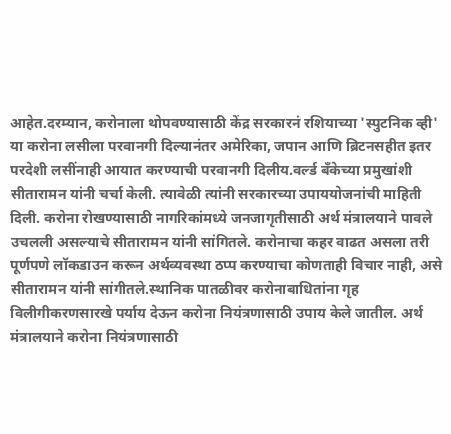आहेत.दरम्यान, करोनाला थोपवण्यासाठी केंद्र सरकारनं रशियाच्या 'स्पुटनिक व्ही' या करोना लसीला परवानगी दिल्यानंतर अमेरिका, जपान आणि ब्रिटनसहीत इतर परदेशी लसींनाही आयात करण्याची परवानगी दिलीय.वर्ल्ड बँकेच्या प्रमुखांशी सीतारामन यांनी चर्चा केली. त्यावेळी त्यांनी सरकारच्या उपाययोजनांची माहिती दिली. करोना रोखण्यासाठी नागरिकांमध्ये जनजागृतीसाठी अर्थ मंत्रालयाने पावले उचलली असल्याचे सीतारामन यांनी सांगितले. करोनाचा कहर वाढत असला तरी पूर्णपणे लॉकडाउन करून अर्थव्यवस्था ठप्प करण्याचा कोणताही विचार नाही, असे सीतारामन यांनी सांगीतले.स्थानिक पातळीवर करोनाबाधितांना गृह विलीगीकरणसारखे पर्याय देऊन करोना नियंत्रणासाठी उपाय केले जातील. अर्थ मंत्रालयाने करोना नियंत्रणासाठी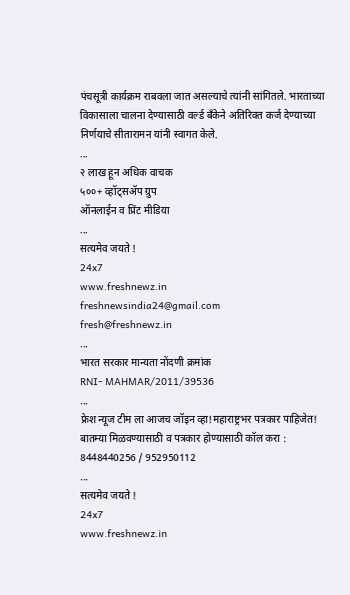पंचसूत्री कार्यक्रम राबवला जात असल्याचे त्यांनी सांगितले. भारताच्या विकासाला चालना देण्यासाठी वर्ल्ड बँकेने अतिरिक्त कर्ज देण्याच्या निर्णयाचे सीतारामन यांनी स्वागत केले.
...
२ लाख हून अधिक वाचक
५००+ व्हॉट्सॲप ग्रुप
ऑनलाईन व प्रिंट मीडिया
...
सत्यमेव जयते !
24x7
www.freshnewz.in
freshnewsindia24@gmail.com
fresh@freshnewz.in
...
भारत सरकार मान्यता नोंदणी क्रमांक
RNI- MAHMAR/2011/39536
...
फ्रेश न्यूज टीम ला आजच जॉइन व्हा!महाराष्ट्रभर पत्रकार पाहिजेत!
बातम्या मिळवण्यासाठी व पत्रकार होण्यासाठी कॉल करा : 8448440256 / 952950112
...
सत्यमेव जयते !
24x7
www.freshnewz.in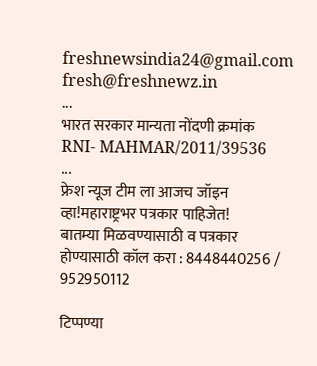freshnewsindia24@gmail.com
fresh@freshnewz.in
...
भारत सरकार मान्यता नोंदणी क्रमांक
RNI- MAHMAR/2011/39536
...
फ्रेश न्यूज टीम ला आजच जॉइन व्हा!महाराष्ट्रभर पत्रकार पाहिजेत!
बातम्या मिळवण्यासाठी व पत्रकार होण्यासाठी कॉल करा : 8448440256 / 952950112

टिप्पण्या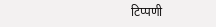टिप्पणी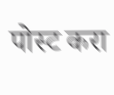पोस्ट करा